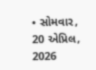• સોમવાર, 20 એપ્રિલ, 2026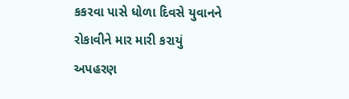કકરવા પાસે ધોળા દિવસે યુવાનને રોકાવીને માર મારી કરાયું અપહરણ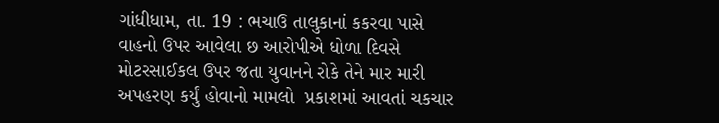ગાંધીધામ, તા. 19 : ભચાઉ તાલુકાનાં કકરવા પાસે વાહનો ઉપર આવેલા છ આરોપીએ ધોળા દિવસે મોટરસાઈકલ ઉપર જતા યુવાનને રોકે તેને માર મારી  અપહરણ કર્યું હોવાનો મામલો  પ્રકાશમાં આવતાં ચકચાર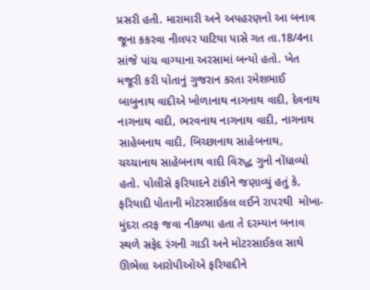પ્રસરી હતી. મારામારી અને અપહરણનો આ બનાવ જૂના કકરવા નીલપર પાટિયા પાસે ગત તા.18/4ના  સાંજે પાંચ વાગ્યાના અરસામાં બન્યો હતો. ખેત મજૂરી કરી પોતાનું ગુજરાન કરતા રમેશભાઈ બાબુનાથ વાદીએ ખોળાનાથ નાગનાથ વાદી, દેવનાથ નાગનાથ વાદી, ભરવનાથ નાગનાથ વાદી, નાગનાથ સાહેબનાથ વાદી, બિચ્છાનાથ સાહેબનાથ, ચચ્ચાનાથ સાહેબનાથ વાદી વિરુદ્ધ ગુનો નોંધાવ્યો હતો. પોલીસે ફરિયાદને ટાંકીને જણાવ્યું હતું કે, ફરિયાદી પોતાની મોટરસાઈકલ લઈને રાપરથી  મોખા-મુંદરા તરફ જવા નીકળ્યા હતા તે દરમ્યાન બનાવ સ્થળે સફેદ રંગની ગાડી અને મોટરસાઈકલ સાથે ઊભેલા આરોપીઓએ ફરિયાદીને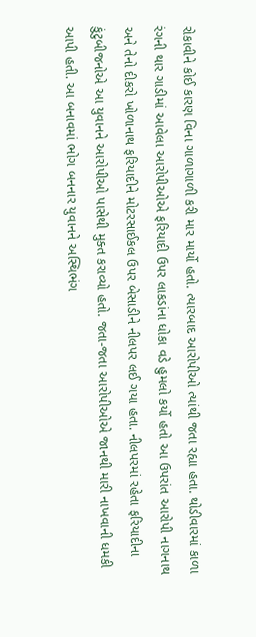રોકાવીને કોઈ કારણ વિના ગાળાગાળી કરી માર માર્યો હતો. ત્યારબાદ આરોપીઓ ત્યાંથી જતા રહ્યા હતા. થોડીવારમાં કાળા રંગની થાર ગાડીમાં આવેલા આરોપીઓએ ફરિયાદી ઉપર લાકડાંના ધોકા વડે હુમલો કર્યો હતો આ ઉપરાંત આરોપી નાગનાથ અને તેનો દીકરો ખોળાનાથ ફરિયાદીને મોટરસાઈકલ ઉપર બેસાડીને નીલપર લઈ ગયા હતા. નીલપરમાં રહેતા ફરિયાદીના કુંટુબીજનોએ આ યુવાનને આરોપીઓ પાસેથી મુક્ત કરાવ્યો હતો. જતા-જતા આરોપીઓએ જાનથી મારી નાખવાની ધમકી આપી હતી. આ બનાવમાં ભોગ બનનાર યુવાનને અસ્થિભંગ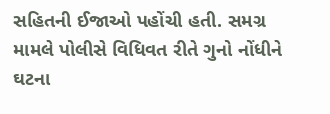સહિતની ઈજાઓ પહોંચી હતી. સમગ્ર મામલે પોલીસે વિધિવત રીતે ગુનો નોંધીને ઘટના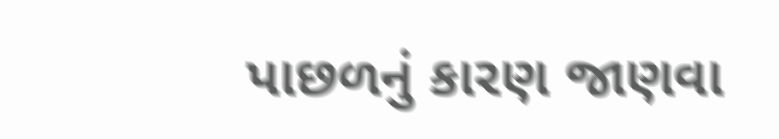પાછળનું કારણ જાણવા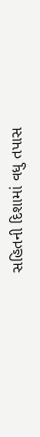સહિતની દિશામાં વધુ તપાસ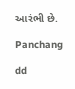આરંભી છે.

Panchang

dd